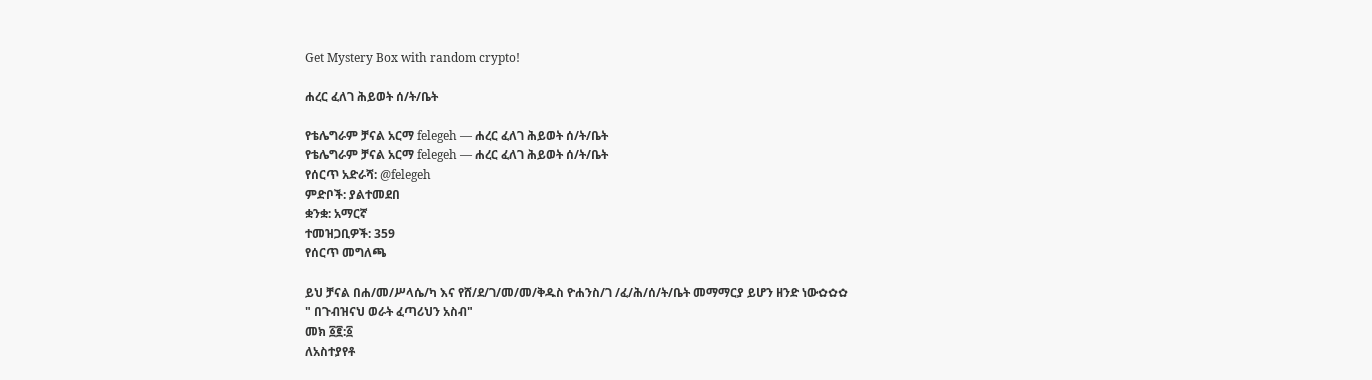Get Mystery Box with random crypto!

ሐረር ፈለገ ሕይወት ሰ/ት/ቤት

የቴሌግራም ቻናል አርማ felegeh — ሐረር ፈለገ ሕይወት ሰ/ት/ቤት
የቴሌግራም ቻናል አርማ felegeh — ሐረር ፈለገ ሕይወት ሰ/ት/ቤት
የሰርጥ አድራሻ: @felegeh
ምድቦች: ያልተመደበ
ቋንቋ: አማርኛ
ተመዝጋቢዎች: 359
የሰርጥ መግለጫ

ይህ ቻናል በሐ/መ/ሥላሴ/ካ እና የሸ/ደ/ገ/መ/መ/ቅዱስ ዮሐንስ/ገ /ፈ/ሕ/ሰ/ት/ቤት መማማርያ ይሆን ዘንድ ነው✿✿✿
" በጉብዝናህ ወራት ፈጣሪህን አስብ"
መክ ፩፪:፩
ለአስተያየቶ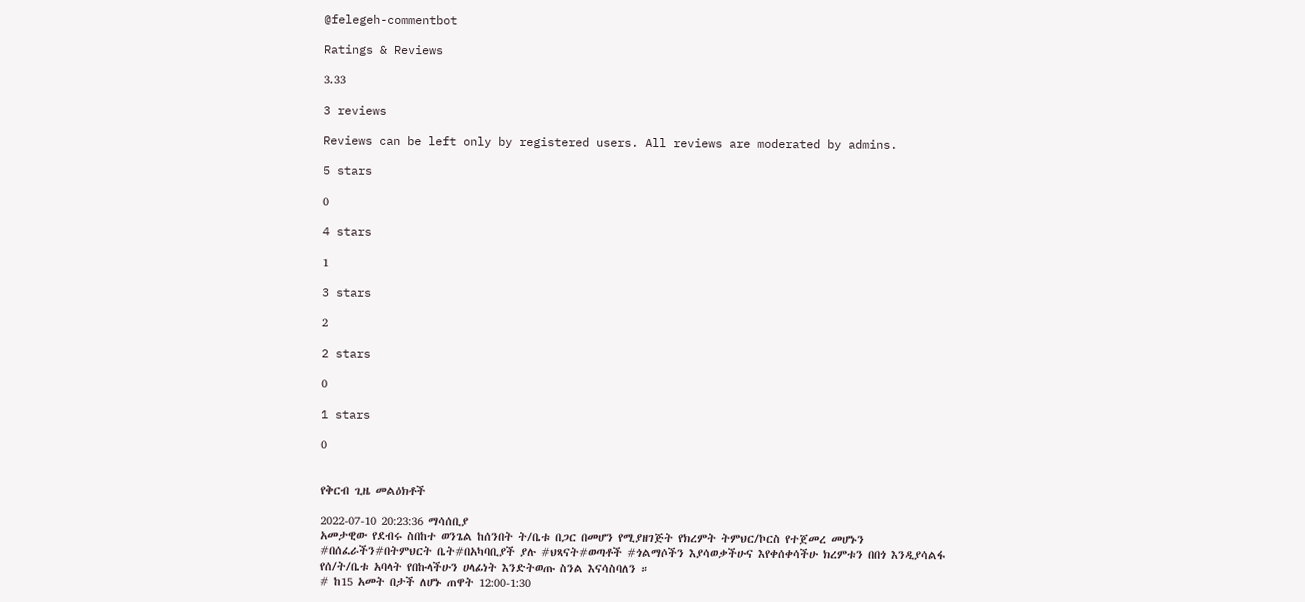@felegeh-commentbot

Ratings & Reviews

3.33

3 reviews

Reviews can be left only by registered users. All reviews are moderated by admins.

5 stars

0

4 stars

1

3 stars

2

2 stars

0

1 stars

0


የቅርብ ጊዜ መልዕክቶች

2022-07-10 20:23:36 ማሳሰቢያ
አመታዊው የደብሩ ስበከተ ወንጌል ከሰንበት ት/ቤቱ በጋር በመሆን የሚያዘገጅት የክረምት ትምህር/ኮርስ የተጀመረ መሆኑን #በሰፈራችን#በትምህርት ቤት#በአካባቢያች ያሉ #ህጻናት#ወጣቶች #ጎልማሶችን እያሳወቃችሁና እየቀሰቀሳችሁ ክረምቱን በበጎ እንዲያሳልፋ የሰ/ት/ቤቱ አባላት የበኩላችሁን ሀላፊነት እንድትወጡ ስንል እናሳስባለን ።
# ከ15 አመት በታች ለሆኑ ጠዋት 12:00-1:30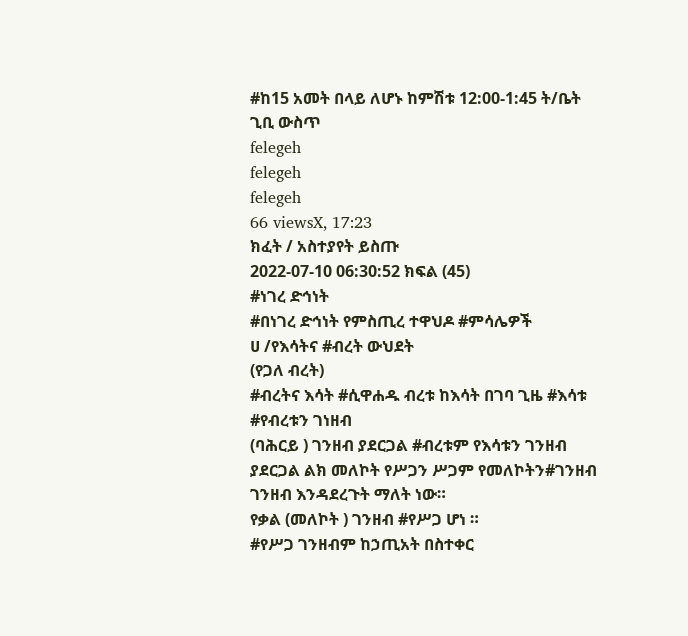#ከ15 አመት በላይ ለሆኑ ከምሽቱ 12:00-1:45 ት/ቤት ጊቢ ውስጥ
felegeh
felegeh
felegeh
66 viewsX, 17:23
ክፈት / አስተያየት ይስጡ
2022-07-10 06:30:52 ክፍል (45)
#ነገረ ድኅነት
#በነገረ ድኅነት የምስጢረ ተዋህዶ #ምሳሌዎች
ሀ /የእሳትና #ብረት ውህደት
(የጋለ ብረት)
#ብረትና እሳት #ሲዋሐዱ ብረቱ ከእሳት በገባ ጊዜ #እሳቱ #የብረቱን ገነዘብ
(ባሕርይ ) ገንዘብ ያደርጋል #ብረቱም የእሳቱን ገንዘብ ያደርጋል ልክ መለኮት የሥጋን ሥጋም የመለኮትን#ገንዘብ ገንዘብ እንዳደረጉት ማለት ነው።
የቃል (መለኮት ) ገንዘብ #የሥጋ ሆነ ።
#የሥጋ ገንዘብም ከኃጢአት በስተቀር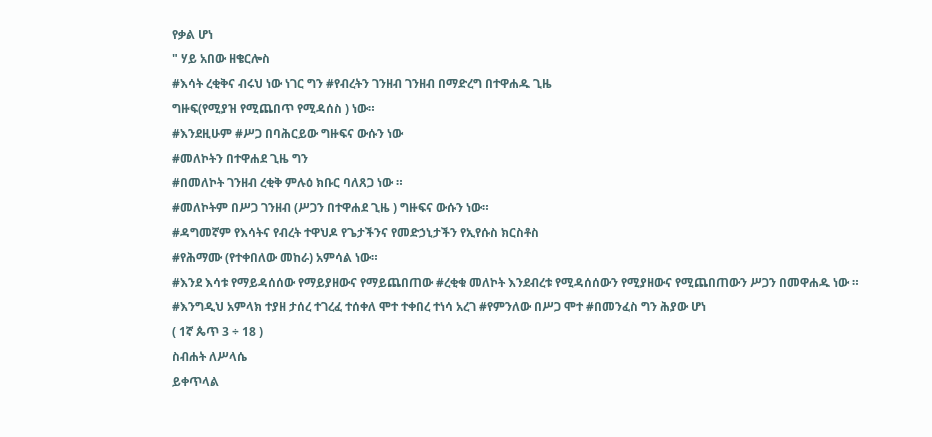የቃል ሆነ
" ሃይ አበው ዘቄርሎስ
#እሳት ረቂቅና ብሩህ ነው ነገር ግን #የብረትን ገንዘብ ገንዘብ በማድረግ በተዋሐዱ ጊዜ
ግዙፍ(የሚያዝ የሚጨበጥ የሚዳሰስ ) ነው።
#እንደዚሁም #ሥጋ በባሕርይው ግዙፍና ውሱን ነው
#መለኮትን በተዋሐደ ጊዜ ግን
#በመለኮት ገንዘብ ረቂቅ ምሉዕ ክቡር ባለጸጋ ነው ።
#መለኮትም በሥጋ ገንዘብ (ሥጋን በተዋሐደ ጊዜ ) ግዙፍና ውሱን ነው።
#ዳግመኛም የእሳትና የብረት ተዋህዶ የጌታችንና የመድኃኒታችን የኢየሱስ ክርስቶስ
#የሕማሙ (የተቀበለው መከራ) አምሳል ነው።
#እንደ እሳቱ የማይዳሰሰው የማይያዘውና የማይጨበጠው #ረቂቁ መለኮት እንደብረቱ የሚዳሰሰውን የሚያዘውና የሚጨበጠውን ሥጋን በመዋሐዱ ነው ።
#እንግዲህ አምላክ ተያዘ ታሰረ ተገረፈ ተሰቀለ ሞተ ተቀበረ ተነሳ አረገ #የምንለው በሥጋ ሞተ #በመንፈስ ግን ሕያው ሆነ
( 1ኛ ጴጥ 3 ÷ 18 )
ስብሐት ለሥላሴ
ይቀጥላል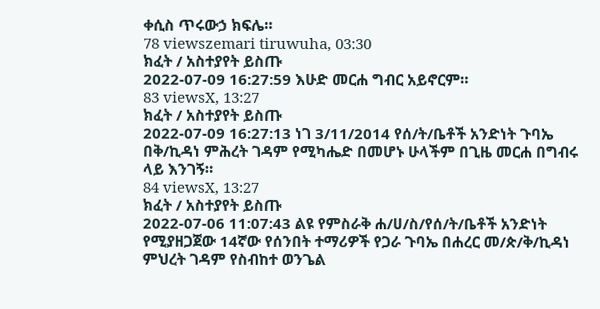ቀሲስ ጥሩውኃ ክፍሌ።
78 viewszemari tiruwuha, 03:30
ክፈት / አስተያየት ይስጡ
2022-07-09 16:27:59 እሁድ መርሐ ግብር አይኖርም።
83 viewsX, 13:27
ክፈት / አስተያየት ይስጡ
2022-07-09 16:27:13 ነገ 3/11/2014 የሰ/ት/ቤቶች አንድነት ጉባኤ በቅ/ኪዳነ ምሕረት ገዳም የሚካሔድ በመሆኑ ሁላችም በጊዜ መርሐ በግብሩ ላይ እንገኝ።
84 viewsX, 13:27
ክፈት / አስተያየት ይስጡ
2022-07-06 11:07:43 ልዩ የምስራቅ ሐ/ሀ/ስ/የሰ/ት/ቤቶች አንድነት የሚያዘጋጀው 14ኛው የሰንበት ተማሪዎች የጋራ ጉባኤ በሐረር መ/ጵ/ቅ/ኪዳነ ምህረት ገዳም የስብከተ ወንጌል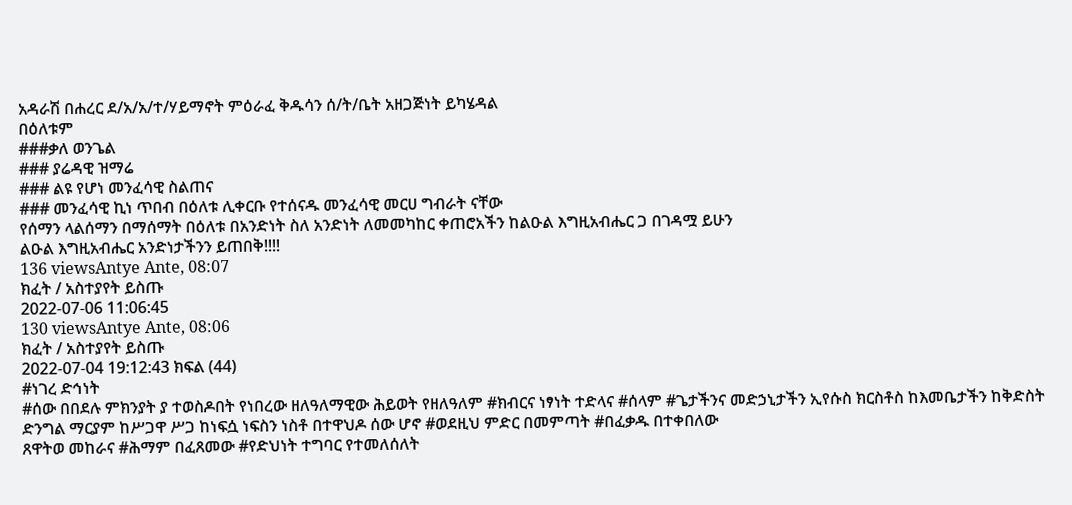አዳራሽ በሐረር ደ/አ/አ/ተ/ሃይማኖት ምዕራፈ ቅዱሳን ሰ/ት/ቤት አዘጋጅነት ይካሄዳል
በዕለቱም
###ቃለ ወንጌል
### ያሬዳዊ ዝማሬ
### ልዩ የሆነ መንፈሳዊ ስልጠና
### መንፈሳዊ ኪነ ጥበብ በዕለቱ ሊቀርቡ የተሰናዱ መንፈሳዊ መርሀ ግብራት ናቸው
የሰማን ላልሰማን በማሰማት በዕለቱ በአንድነት ስለ አንድነት ለመመካከር ቀጠሮአችን ከልዑል እግዚአብሔር ጋ በገዳሟ ይሁን
ልዑል እግዚአብሔር አንድነታችንን ይጠበቅ!!!!
136 viewsAntye Ante, 08:07
ክፈት / አስተያየት ይስጡ
2022-07-06 11:06:45
130 viewsAntye Ante, 08:06
ክፈት / አስተያየት ይስጡ
2022-07-04 19:12:43 ክፍል (44)
#ነገረ ድኅነት
#ሰው በበደሉ ምክንያት ያ ተወስዶበት የነበረው ዘለዓለማዊው ሕይወት የዘለዓለም #ክብርና ነፃነት ተድላና #ሰላም #ጌታችንና መድኃኒታችን ኢየሱስ ክርስቶስ ከእመቤታችን ከቅድስት ድንግል ማርያም ከሥጋዋ ሥጋ ከነፍሷ ነፍስን ነስቶ በተዋህዶ ሰው ሆኖ #ወደዚህ ምድር በመምጣት #በፈቃዱ በተቀበለው
ጸዋትወ መከራና #ሕማም በፈጸመው #የድህነት ተግባር የተመለሰለት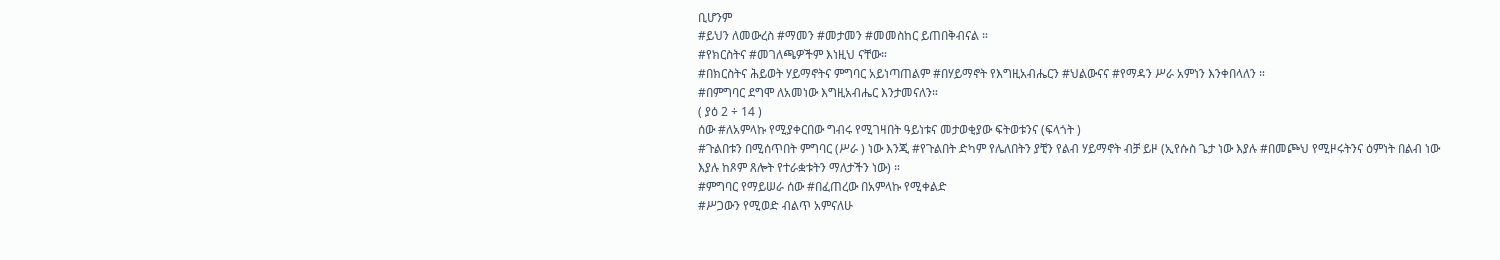ቢሆንም
#ይህን ለመውረስ #ማመን #መታመን #መመስከር ይጠበቅብናል ።
#የክርስትና #መገለጫዎችም እነዚህ ናቸው።
#በክርስትና ሕይወት ሃይማኖትና ምግባር አይነጣጠልም #በሃይማኖት የእግዚአብሔርን #ህልውናና #የማዳን ሥራ አምነን እንቀበላለን ።
#በምግባር ደግሞ ለአመነው እግዚአብሔር እንታመናለን።
( ያዕ 2 ÷ 14 )
ሰው #ለአምላኩ የሚያቀርበው ግብሩ የሚገዛበት ዓይነቱና መታወቂያው ፍትወቱንና (ፍላጎት )
#ጉልበቱን በሚሰጥበት ምግባር (ሥራ ) ነው እንጂ #የጉልበት ድካም የሌለበትን ያቺን የልብ ሃይማኖት ብቻ ይዞ (ኢየሱስ ጌታ ነው እያሉ #በመጮህ የሚዞሩትንና ዕምነት በልብ ነው
እያሉ ከጾም ጸሎት የተራቋቱትን ማለታችን ነው) ።
#ምግባር የማይሠራ ሰው #በፈጠረው በአምላኩ የሚቀልድ
#ሥጋውን የሚወድ ብልጥ አምናለሁ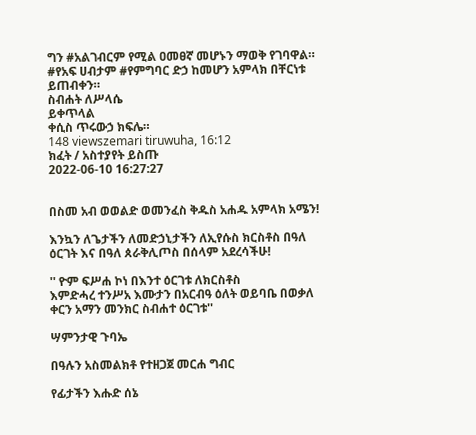ግን #አልገብርም የሚል ዐመፀኛ መሆኑን ማወቅ የገባዋል።
#የአፍ ሀብታም #የምግባር ድኃ ከመሆን አምላክ በቸርነቱ ይጠብቀን።
ስብሐት ለሥላሴ
ይቀጥላል
ቀሲስ ጥሩውኃ ክፍሌ።
148 viewszemari tiruwuha, 16:12
ክፈት / አስተያየት ይስጡ
2022-06-10 16:27:27


በስመ አብ ወወልድ ወመንፈስ ቅዱስ አሐዱ አምላክ አሜን!

እንኳን ለጌታችን ለመድኃኒታችን ለኢየሱስ ክርስቶስ በዓለ ዕርገት እና በዓለ ጰራቅሊጦስ በሰላም አደረሳችሁ!

'' ዮም ፍሥሐ ኮነ በእንተ ዕርገቱ ለክርስቶስ
እምድሓረ ተንሥአ እሙታን በአርብዓ ዕለት ወይባቤ በወቃለ ቀርን አማን መንክር ስብሐተ ዕርገቱ''

ሣምንታዊ ጉባኤ

በዓሉን አስመልክቶ የተዘጋጀ መርሐ ግብር

የፊታችን እሑድ ሰኔ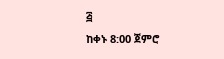፭
ከቀኑ 8:00 ጀምሮ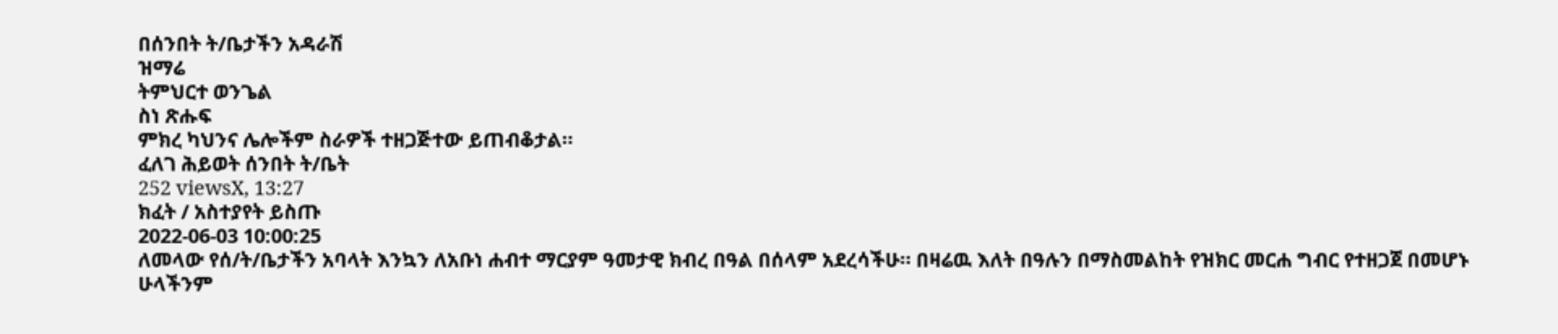በሰንበት ት/ቤታችን አዳራሽ
ዝማሬ
ትምህርተ ወንጌል
ስነ ጽሑፍ
ምክረ ካህንና ሌሎችም ስራዎች ተዘጋጅተው ይጠብቆታል።
ፈለገ ሕይወት ሰንበት ት/ቤት
252 viewsX, 13:27
ክፈት / አስተያየት ይስጡ
2022-06-03 10:00:25
ለመላው የሰ/ት/ቤታችን አባላት እንኳን ለአቡነ ሐብተ ማርያም ዓመታዊ ክብረ በዓል በሰላም አደረሳችሁ። በዛሬዉ እለት በዓሉን በማስመልከት የዝክር መርሐ ግብር የተዘጋጀ በመሆኑ ሁላችንም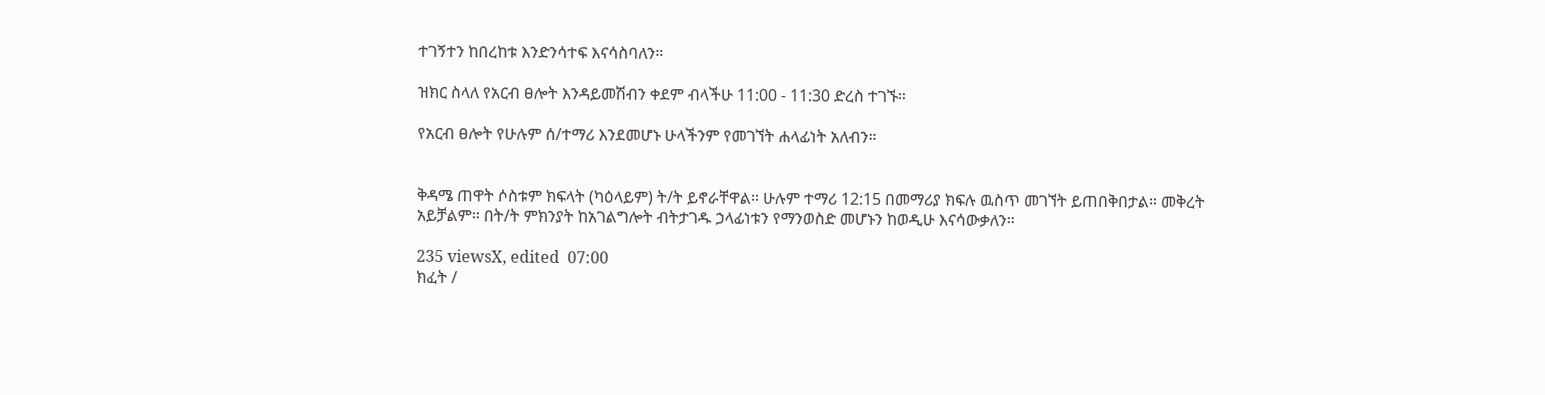ተገኝተን ከበረከቱ እንድንሳተፍ እናሳስባለን።

ዝክር ስላለ የአርብ ፀሎት እንዳይመሽብን ቀደም ብላችሁ 11:00 - 11:30 ድረስ ተገኙ።

የአርብ ፀሎት የሁሉም ሰ/ተማሪ እንደመሆኑ ሁላችንም የመገኘት ሐላፊነት አለብን።


ቅዳሜ ጠዋት ሶስቱም ክፍላት (ካዕላይም) ት/ት ይኖራቸዋል። ሁሉም ተማሪ 12:15 በመማሪያ ክፍሉ ዉስጥ መገኘት ይጠበቅበታል። መቅረት አይቻልም። በት/ት ምክንያት ከአገልግሎት ብትታገዱ ኃላፊነቱን የማንወስድ መሆኑን ከወዲሁ እናሳውቃለን።

235 viewsX, edited  07:00
ክፈት /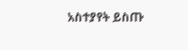አስተያየት ይስጡ